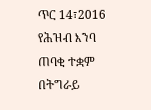ጥር 14፣2016
የሕዝብ እንባ ጠባቂ ተቋም በትግራይ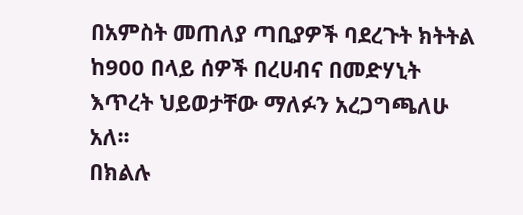በአምስት መጠለያ ጣቢያዎች ባደረጉት ክትትል ከ900 በላይ ሰዎች በረሀብና በመድሃኒት እጥረት ህይወታቸው ማለፉን አረጋግጫለሁ አለ፡፡
በክልሉ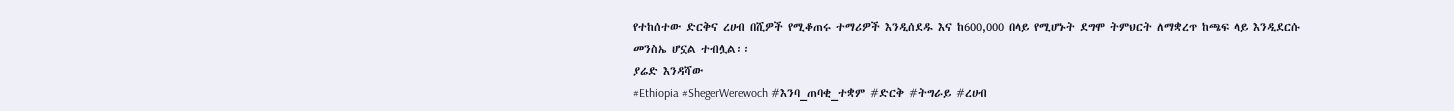የተከሰተው ድርቅና ረሀብ በሺዎች የሚቆጠሩ ተማሪዎች እንዲሰደዱ እና ከ600,000 በላይ የሚሆኑት ደግሞ ትምህርት ለማቋረጥ ከጫፍ ላይ እንዲደርሱ መንስኤ ሆኗል ተብሏል፡፡
ያሬድ እንዳሻው
#Ethiopia #ShegerWerewoch #እንባ_ጠባቂ_ተቋም #ድርቅ #ትግራይ #ረሀብ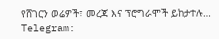የሸገርን ወሬዎች፣ መረጃ እና ፕሮግራሞች ይከታተሉ…
Telegram: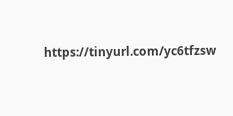https://tinyurl.com/yc6tfzsw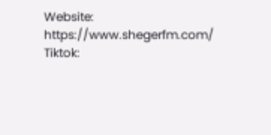Website: https://www.shegerfm.com/
Tiktok: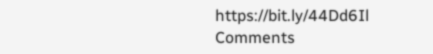https://bit.ly/44Dd6Il
Comments